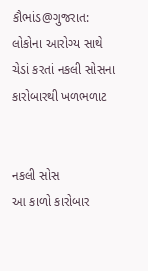કૌભાંડ@ગુજરાત: લોકોના આરોગ્ય સાથે ચેડાં કરતાં નકલી સોસના કારોબારથી ખળભળાટ


નકલી સોસ
આ કાળો કારોબાર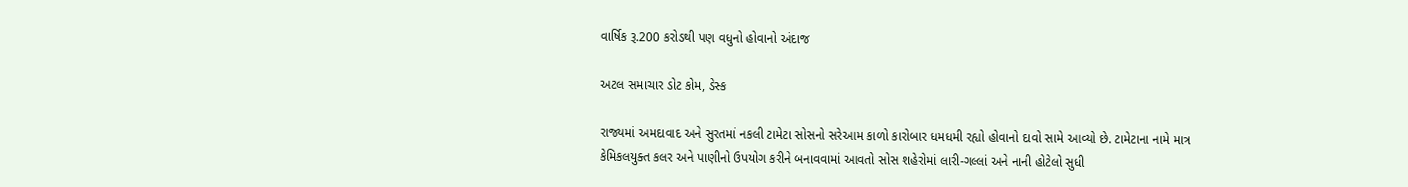વાર્ષિક રૂ.200 કરોડથી પણ વધુનો હોવાનો અંદાજ

અટલ સમાચાર ડોટ કોમ, ડેસ્ક

રાજ્યમાં અમદાવાદ અને સુરતમાં નકલી ટામેટા સોસનો સરેઆમ કાળો કારોબાર ધમધમી રહ્યો હોવાનો દાવો સામે આવ્યો છે. ટામેટાના નામે માત્ર કેમિકલયુક્ત કલર અને પાણીનો ઉપયોગ કરીને બનાવવામાં આવતો સોસ શહેરોમાં લારી-ગલ્લાં અને નાની હોટેલો સુધી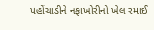પહોંચાડીને નફાખોરીનો ખેલ રમાઈ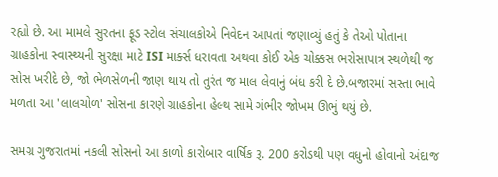રહ્યો છે. આ મામલે સુરતના ફૂડ સ્ટોલ સંચાલકોએ નિવેદન આપતાં જણાવ્યું હતું કે તેઓ પોતાના ગ્રાહકોના સ્વાસ્થ્યની સુરક્ષા માટે ISI માર્ક્સ ધરાવતા અથવા કોઈ એક ચોક્કસ ભરોસાપાત્ર સ્થળેથી જ સોસ ખરીદે છે, જો ભેળસેળની જાણ થાય તો તુરંત જ માલ લેવાનું બંધ કરી દે છે.બજારમાં સસ્તા ભાવે મળતા આ 'લાલચોળ' સોસના કારણે ગ્રાહકોના હેલ્થ સામે ગંભીર જોખમ ઊભું થયું છે.

સમગ્ર ગુજરાતમાં નકલી સોસનો આ કાળો કારોબાર વાર્ષિક રૂ. 200 કરોડથી પણ વધુનો હોવાનો અંદાજ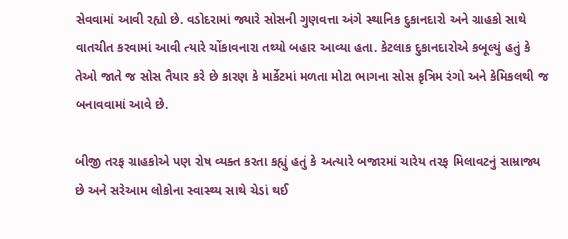સેવવામાં આવી રહ્યો છે. વડોદરામાં જ્યારે સોસની ગુણવત્તા અંગે સ્થાનિક દુકાનદારો અને ગ્રાહકો સાથે વાતચીત કરવામાં આવી ત્યારે ચોંકાવનારા તથ્યો બહાર આવ્યા હતા. કેટલાક દુકાનદારોએ કબૂલ્યું હતું કે તેઓ જાતે જ સોસ તૈયાર કરે છે કારણ કે માર્કેટમાં મળતા મોટા ભાગના સોસ કૃત્રિમ રંગો અને કેમિકલથી જ બનાવવામાં આવે છે.

બીજી તરફ ગ્રાહકોએ પણ રોષ વ્યક્ત કરતા કહ્યું હતું કે અત્યારે બજારમાં ચારેય તરફ મિલાવટનું સામ્રાજ્ય છે અને સરેઆમ લોકોના સ્વાસ્થ્ય સાથે ચેડાં થઈ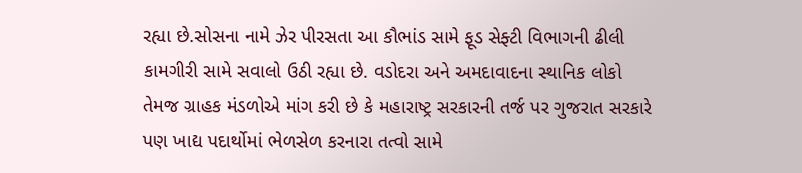રહ્યા છે.સોસના નામે ઝેર પીરસતા આ કૌભાંડ સામે ફૂડ સેફ્ટી વિભાગની ઢીલી કામગીરી સામે સવાલો ઉઠી રહ્યા છે. વડોદરા અને અમદાવાદના સ્થાનિક લોકો તેમજ ગ્રાહક મંડળોએ માંગ કરી છે કે મહારાષ્ટ્ર સરકારની તર્જ પર ગુજરાત સરકારે પણ ખાદ્ય પદાર્થોમાં ભેળસેળ કરનારા તત્વો સામે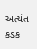અત્યંત કડક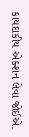કાયદાકીય એક્શન લેવા જોઈએ.